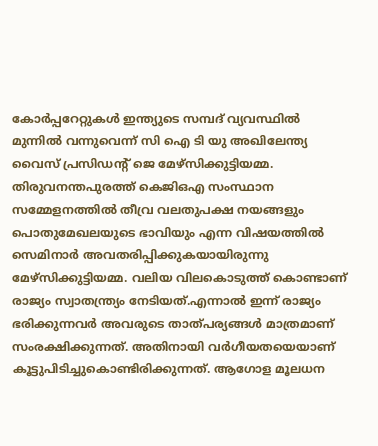കോർപ്പറേറ്റുകൾ ഇന്ത്യുടെ സമ്പദ് വ്യവസ്ഥിൽ മുന്നിൽ വന്നുവെന്ന് സി ഐ ടി യു അഖിലേന്ത്യ വൈസ് പ്രസിഡൻ്റ് ജെ മേഴ്സിക്കുട്ടിയമ്മ. തിരുവനന്തപുരത്ത് കെജിഒഎ സംസ്ഥാന സമ്മേളനത്തിൽ തീവ്ര വലതുപക്ഷ നയങ്ങളും പൊതുമേഖലയുടെ ഭാവിയും എന്ന വിഷയത്തിൽ സെമിനാർ അവതരിപ്പിക്കുകയായിരുന്നു മേഴ്സിക്കുട്ടിയമ്മ. വലിയ വിലകൊടുത്ത് കൊണ്ടാണ് രാജ്യം സ്വാതന്ത്ര്യം നേടിയത്.എന്നാൽ ഇന്ന് രാജ്യം ഭരിക്കുന്നവർ അവരുടെ താത്പര്യങ്ങൾ മാത്രമാണ് സംരക്ഷിക്കുന്നത്. അതിനായി വർഗീയതയെയാണ് കൂട്ടുപിടിച്ചുകൊണ്ടിരിക്കുന്നത്. ആഗോള മൂലധന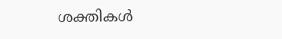ശക്തികൾ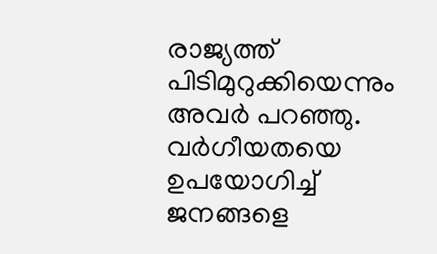രാജ്യത്ത് പിടിമുറുക്കിയെന്നും അവർ പറഞ്ഞു. വർഗീയതയെ ഉപയോഗിച്ച് ജനങ്ങളെ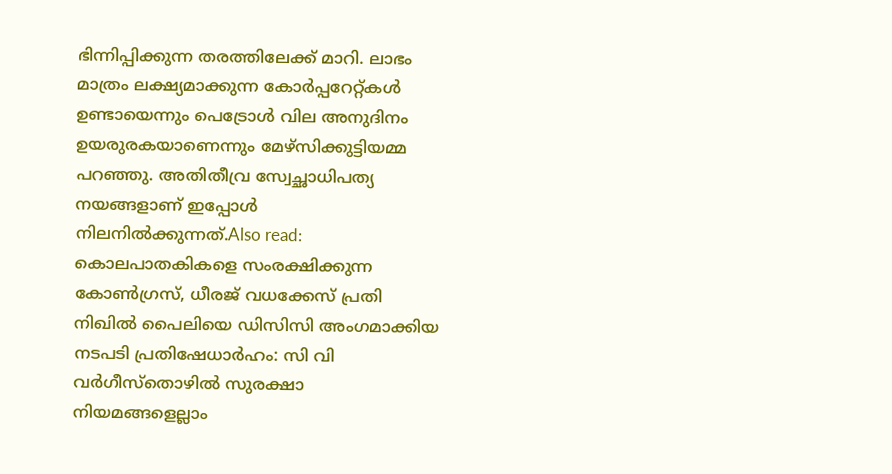ഭിന്നിപ്പിക്കുന്ന തരത്തിലേക്ക് മാറി. ലാഭം മാത്രം ലക്ഷ്യമാക്കുന്ന കോർപ്പറേറ്റ്കൾ ഉണ്ടായെന്നും പെട്രോൾ വില അനുദിനം ഉയരുരകയാണെന്നും മേഴ്സിക്കുട്ടിയമ്മ പറഞ്ഞു. അതിതീവ്ര സ്വേച്ഛാധിപത്യ നയങ്ങളാണ് ഇപ്പോൾ നിലനിൽക്കുന്നത്.Also read: കൊലപാതകികളെ സംരക്ഷിക്കുന്ന കോൺഗ്രസ്, ധീരജ് വധക്കേസ് പ്രതി നിഖിൽ പൈലിയെ ഡിസിസി അംഗമാക്കിയ നടപടി പ്രതിഷേധാർഹം: സി വി വർഗീസ്തൊഴിൽ സുരക്ഷാ നിയമങ്ങളെല്ലാം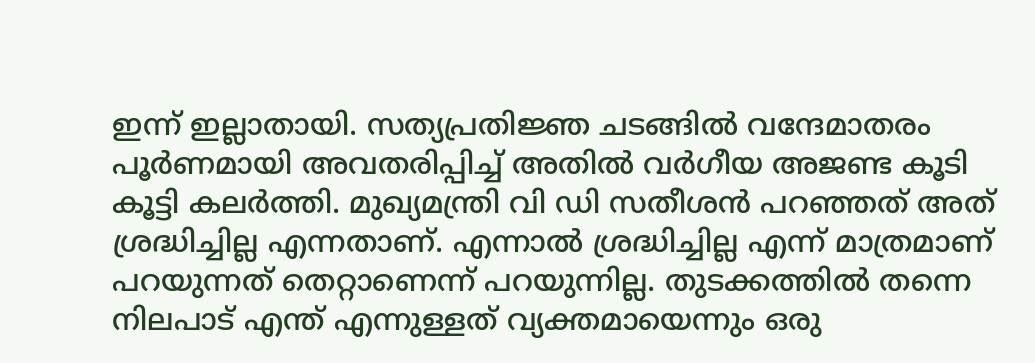ഇന്ന് ഇല്ലാതായി. സത്യപ്രതിജ്ഞ ചടങ്ങിൽ വന്ദേമാതരം പൂർണമായി അവതരിപ്പിച്ച് അതിൽ വർഗീയ അജണ്ട കൂടി കൂട്ടി കലർത്തി. മുഖ്യമന്ത്രി വി ഡി സതീശൻ പറഞ്ഞത് അത് ശ്രദ്ധിച്ചില്ല എന്നതാണ്. എന്നാൽ ശ്രദ്ധിച്ചില്ല എന്ന് മാത്രമാണ് പറയുന്നത് തെറ്റാണെന്ന് പറയുന്നില്ല. തുടക്കത്തിൽ തന്നെ നിലപാട് എന്ത് എന്നുള്ളത് വ്യക്തമായെന്നും ഒരു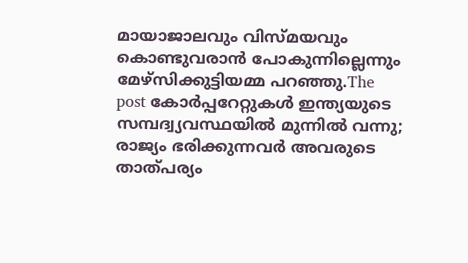മായാജാലവും വിസ്മയവും കൊണ്ടുവരാൻ പോകുന്നില്ലെന്നും മേഴ്സിക്കുട്ടിയമ്മ പറഞ്ഞു.The post കോർപ്പറേറ്റുകൾ ഇന്ത്യയുടെ സമ്പദ്വ്യവസ്ഥയിൽ മുന്നിൽ വന്നു; രാജ്യം ഭരിക്കുന്നവർ അവരുടെ താത്പര്യം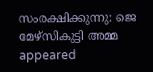സംരക്ഷിക്കുന്നു: ജെ മേഴ്സികുട്ടി അമ്മ appeared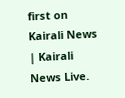first on Kairali News | Kairali News Live.